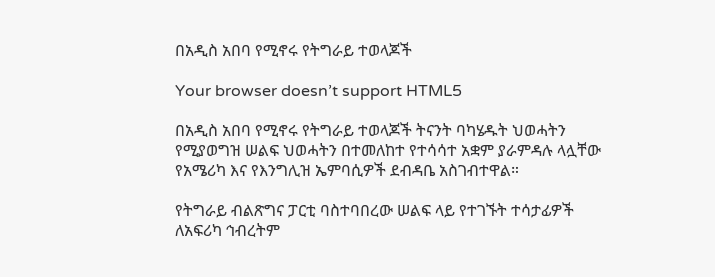በአዲስ አበባ የሚኖሩ የትግራይ ተወላጆች

Your browser doesn’t support HTML5

በአዲስ አበባ የሚኖሩ የትግራይ ተወላጆች ትናንት ባካሄዱት ህወሓትን የሚያወግዝ ሠልፍ ህወሓትን በተመለከተ የተሳሳተ አቋም ያራምዳሉ ላሏቸው የአሜሪካ እና የእንግሊዝ ኤምባሲዎች ደብዳቤ አስገብተዋል።

የትግራይ ብልጽግና ፓርቲ ባስተባበረው ሠልፍ ላይ የተገኙት ተሳታፊዎች ለአፍሪካ ኅብረትም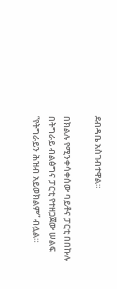ደብዳቤ አስገብተዋል።

በክልሉ የሚንቀሳቀሰው ባይቶና ፓርቲ በበኩሉ በትግራይ ብልፅግና ፓርቲ የተዘጋጀው ሠልፍ “የትግራይን ሕዝብ አይወክልም” ብሏል።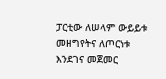ፓርቲው ለሠላም ውይይቱ መዘግየትና ለጦርነቱ እንደገና መጀመር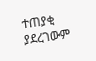ተጠያቂ ያደረገውም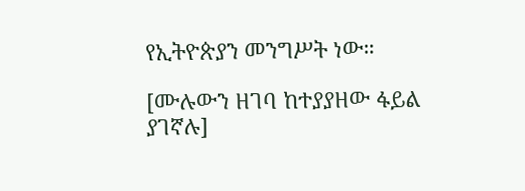የኢትዮጵያን መንግሥት ነው።

[ሙሉውን ዘገባ ከተያያዘው ፋይል ያገኛሉ]